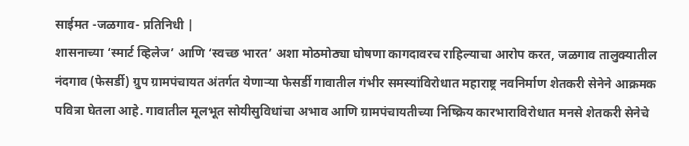साईमत -जळगाव- प्रतिनिधी |
शासनाच्या ‘स्मार्ट व्हिलेज’ आणि ‘स्वच्छ भारत’ अशा मोठमोठ्या घोषणा कागदावरच राहिल्याचा आरोप करत, जळगाव तालुक्यातील नंदगाव (फेसर्डी) ग्रुप ग्रामपंचायत अंतर्गत येणाऱ्या फेसर्डी गावातील गंभीर समस्यांविरोधात महाराष्ट्र नवनिर्माण शेतकरी सेनेने आक्रमक पवित्रा घेतला आहे. गावातील मूलभूत सोयीसुविधांचा अभाव आणि ग्रामपंचायतीच्या निष्क्रिय कारभाराविरोधात मनसे शेतकरी सेनेचे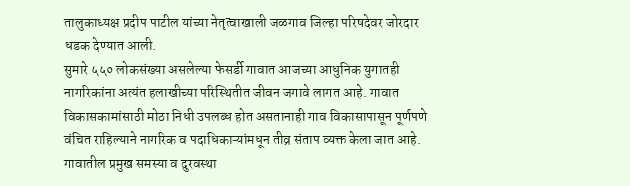तालुकाध्यक्ष प्रदीप पाटील यांच्या नेतृत्वाखाली जळगाव जिल्हा परिषदेवर जोरदार धडक देण्यात आली.
सुमारे ५५० लोकसंख्या असलेल्या फेसर्डी गावात आजच्या आधुनिक युगातही नागरिकांना अत्यंत हलाखीच्या परिस्थितीत जीवन जगावे लागत आहे. गावात विकासकामांसाठी मोठा निधी उपलब्ध होत असतानाही गाव विकासापासून पूर्णपणे वंचित राहिल्याने नागरिक व पदाधिकाऱ्यांमधून तीव्र संताप व्यक्त केला जात आहे.
गावातील प्रमुख समस्या व दुरवस्था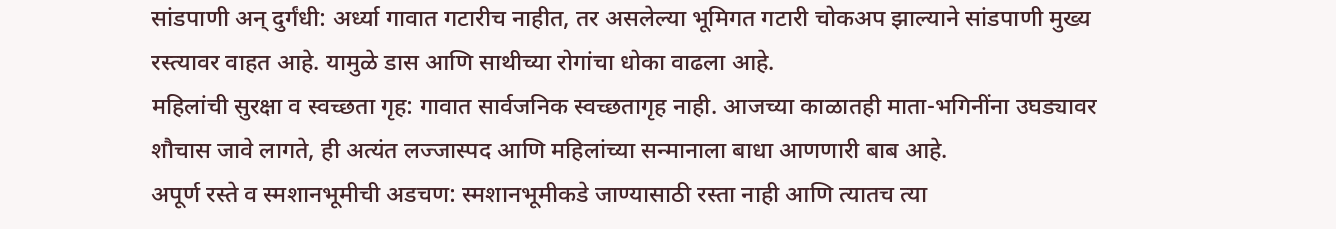सांडपाणी अन् दुर्गंधी: अर्ध्या गावात गटारीच नाहीत, तर असलेल्या भूमिगत गटारी चोकअप झाल्याने सांडपाणी मुख्य रस्त्यावर वाहत आहे. यामुळे डास आणि साथीच्या रोगांचा धोका वाढला आहे.
महिलांची सुरक्षा व स्वच्छता गृह: गावात सार्वजनिक स्वच्छतागृह नाही. आजच्या काळातही माता-भगिनींना उघड्यावर शौचास जावे लागते, ही अत्यंत लज्जास्पद आणि महिलांच्या सन्मानाला बाधा आणणारी बाब आहे.
अपूर्ण रस्ते व स्मशानभूमीची अडचण: स्मशानभूमीकडे जाण्यासाठी रस्ता नाही आणि त्यातच त्या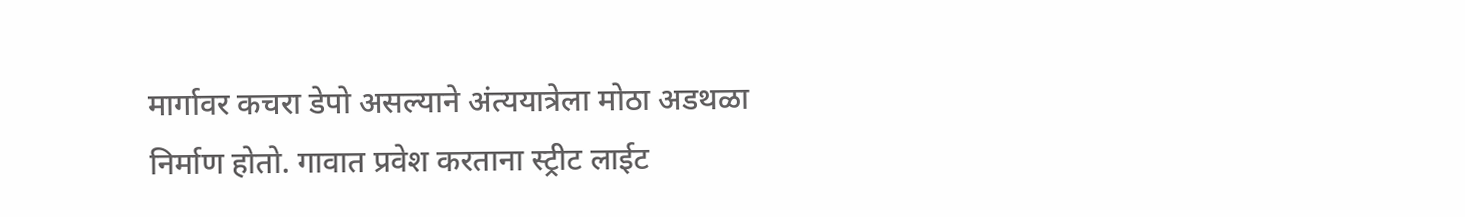मार्गावर कचरा डेपो असल्याने अंत्ययात्रेला मोठा अडथळा निर्माण होतो. गावात प्रवेश करताना स्ट्रीट लाईट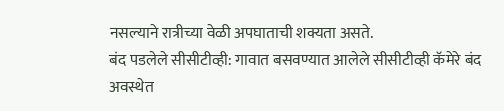नसल्याने रात्रीच्या वेळी अपघाताची शक्यता असते.
बंद पडलेले सीसीटीव्ही: गावात बसवण्यात आलेले सीसीटीव्ही कॅमेरे बंद अवस्थेत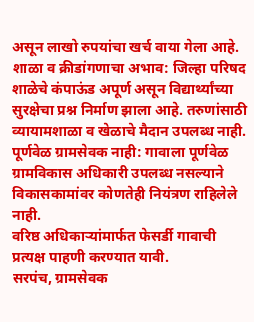असून लाखो रुपयांचा खर्च वाया गेला आहे.
शाळा व क्रीडांगणाचा अभाव: जिल्हा परिषद शाळेचे कंपाऊंड अपूर्ण असून विद्यार्थ्यांच्या सुरक्षेचा प्रश्न निर्माण झाला आहे. तरुणांसाठी व्यायामशाळा व खेळाचे मैदान उपलब्ध नाही.
पूर्णवेळ ग्रामसेवक नाही: गावाला पूर्णवेळ ग्रामविकास अधिकारी उपलब्ध नसल्याने विकासकामांवर कोणतेही नियंत्रण राहिलेले नाही.
वरिष्ठ अधिकाऱ्यांमार्फत फेसर्डी गावाची प्रत्यक्ष पाहणी करण्यात यावी.
सरपंच, ग्रामसेवक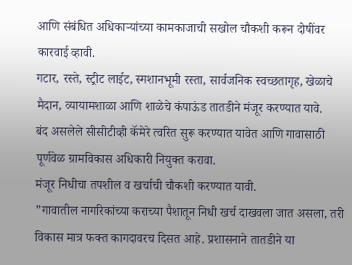आणि संबंधित अधिकाऱ्यांच्या कामकाजाची सखोल चौकशी करून दोषींवर कारवाई व्हावी.
गटार, रस्ते, स्ट्रीट लाईट, स्मशानभूमी रस्ता, सार्वजनिक स्वच्छतागृह, खेळाचे मैदान, व्यायामशाळा आणि शाळेचे कंपाऊंड तातडीने मंजूर करण्यात यावे.
बंद असलेले सीसीटीव्ही कॅमेरे त्वरित सुरू करण्यात यावेत आणि गावासाठी पूर्णवेळ ग्रामविकास अधिकारी नियुक्त करावा.
मंजूर निधीचा तपशील व खर्चाची चौकशी करण्यात यावी.
”गावातील नागरिकांच्या कराच्या पैशातून निधी खर्च दाखवला जात असला, तरी विकास मात्र फक्त कागदावरच दिसत आहे. प्रशासनाने तातडीने या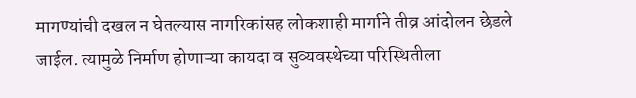मागण्यांची दखल न घेतल्यास नागरिकांसह लोकशाही मार्गाने तीव्र आंदोलन छेडले जाईल. त्यामुळे निर्माण होणाऱ्या कायदा व सुव्यवस्थेच्या परिस्थितीला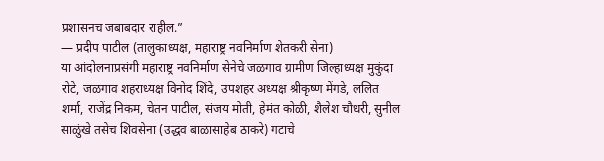प्रशासनच जबाबदार राहील.”
— प्रदीप पाटील (तालुकाध्यक्ष, महाराष्ट्र नवनिर्माण शेतकरी सेना)
या आंदोलनाप्रसंगी महाराष्ट्र नवनिर्माण सेनेचे जळगाव ग्रामीण जिल्हाध्यक्ष मुकुंदा रोटे, जळगाव शहराध्यक्ष विनोद शिंदे, उपशहर अध्यक्ष श्रीकृष्ण मेंगडे, ललित शर्मा, राजेंद्र निकम, चेतन पाटील, संजय मोती, हेमंत कोळी, शैलेश चौधरी, सुनील साळुंखे तसेच शिवसेना (उद्धव बाळासाहेब ठाकरे) गटाचे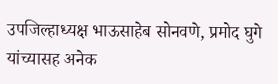उपजिल्हाध्यक्ष भाऊसाहेब सोनवणे, प्रमोद घुगे यांच्यासह अनेक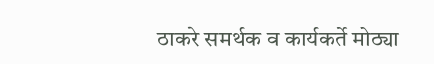ठाकरे समर्थक व कार्यकर्ते मोठ्या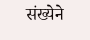संख्येने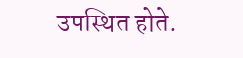उपस्थित होते.